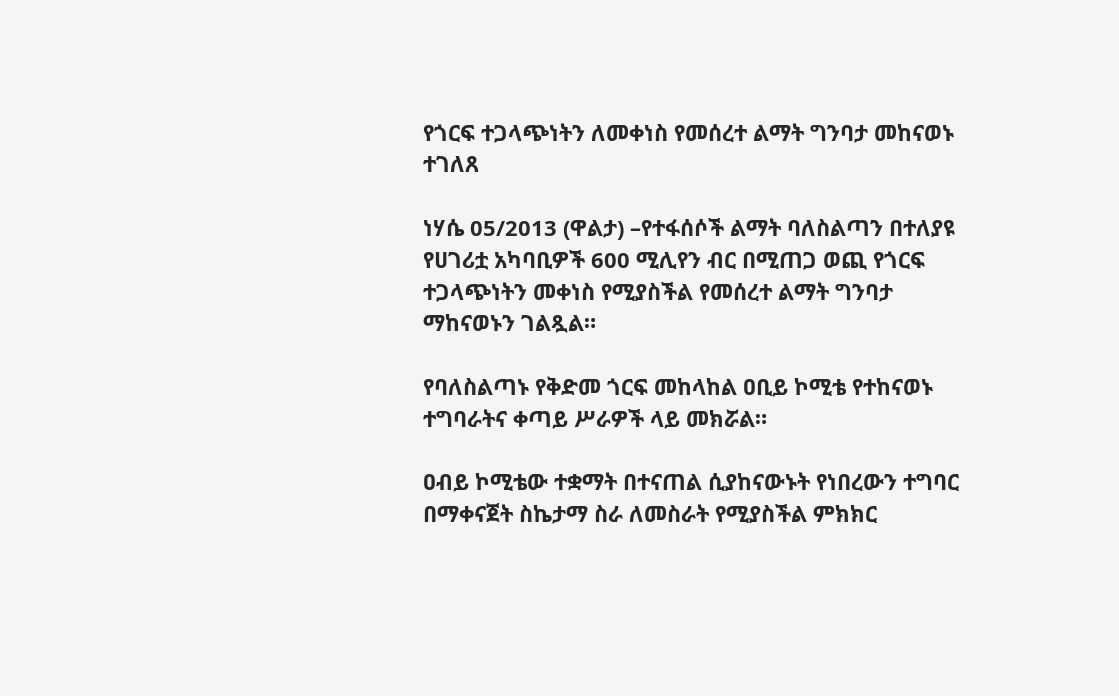የጎርፍ ተጋላጭነትን ለመቀነስ የመሰረተ ልማት ግንባታ መከናወኑ ተገለጸ

ነሃሴ 05/2013 (ዋልታ) –የተፋሰሶች ልማት ባለስልጣን በተለያዩ የሀገሪቷ አካባቢዎች 600 ሚሊየን ብር በሚጠጋ ወጪ የጎርፍ ተጋላጭነትን መቀነስ የሚያስችል የመሰረተ ልማት ግንባታ ማከናወኑን ገልጿል።

የባለስልጣኑ የቅድመ ጎርፍ መከላከል ዐቢይ ኮሚቴ የተከናወኑ ተግባራትና ቀጣይ ሥራዎች ላይ መክሯል።

ዐብይ ኮሚቴው ተቋማት በተናጠል ሲያከናውኑት የነበረውን ተግባር በማቀናጀት ስኬታማ ስራ ለመስራት የሚያስችል ምክክር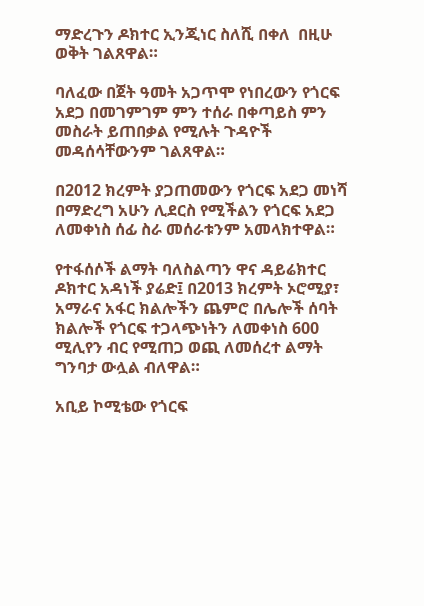ማድረጉን ዶክተር ኢንጂነር ስለሺ በቀለ  በዚሁ ወቅት ገልጸዋል።

ባለፈው በጀት ዓመት አጋጥሞ የነበረውን የጎርፍ አደጋ በመገምገም ምን ተሰራ በቀጣይስ ምን መስራት ይጠበቃል የሚሉት ጉዳዮች መዳሰሳቸውንም ገልጸዋል።

በ2012 ክረምት ያጋጠመውን የጎርፍ አደጋ መነሻ በማድረግ አሁን ሊደርስ የሚችልን የጎርፍ አደጋ ለመቀነስ ሰፊ ስራ መሰራቱንም አመላክተዋል።

የተፋሰሶች ልማት ባለስልጣን ዋና ዳይሬክተር ዶክተር አዳነች ያሬድ፤ በ2013 ክረምት ኦሮሚያ፣ አማራና አፋር ክልሎችን ጨምሮ በሌሎች ሰባት ክልሎች የጎርፍ ተጋላጭነትን ለመቀነስ 600 ሚሊየን ብር የሚጠጋ ወጪ ለመሰረተ ልማት ግንባታ ውሏል ብለዋል።

አቢይ ኮሚቴው የጎርፍ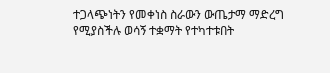ተጋላጭነትን የመቀነስ ስራውን ውጤታማ ማድረግ የሚያስችሉ ወሳኝ ተቋማት የተካተቱበት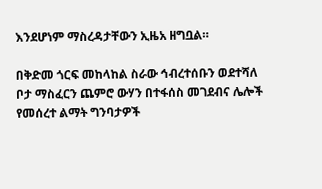እንደሆነም ማስረዳታቸውን ኢዜአ ዘግቧል።

በቅድመ ጎርፍ መከላከል ስራው ኅብረተሰቡን ወደተሻለ ቦታ ማስፈርን ጨምሮ ውሃን በተፋሰስ መገደብና ሌሎች የመሰረተ ልማት ግንባታዎች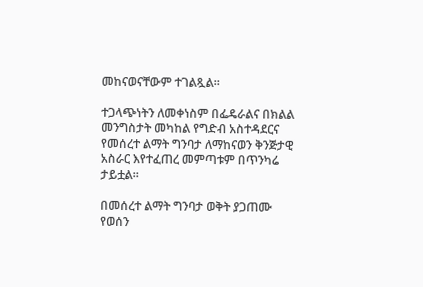መከናወናቸውም ተገልጿል።

ተጋላጭነትን ለመቀነስም በፌዴራልና በክልል መንግስታት መካከል የግድብ አስተዳደርና የመሰረተ ልማት ግንባታ ለማከናወን ቅንጅታዊ አስራር እየተፈጠረ መምጣቱም በጥንካሬ ታይቷል።

በመሰረተ ልማት ግንባታ ወቅት ያጋጠሙ የወሰን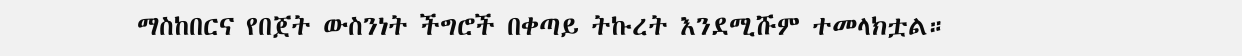ማስከበርና የበጀት ውስንነት ችግሮች በቀጣይ ትኩረት እንደሚሹም ተመላክቷል።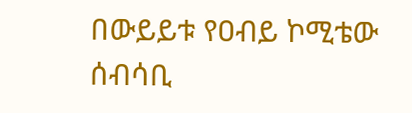በውይይቱ የዐብይ ኮሚቴው ሰብሳቢ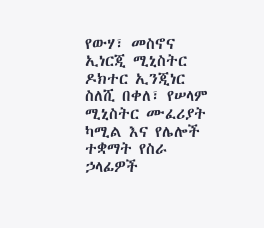የውሃ፣ መስኖና ኢነርጂ ሚኒስትር ዶክተር ኢንጂነር ስለሺ በቀለ፣ የሠላም ሚኒስትር ሙፈሪያት ካሚል እና የሌሎች ተቋማት የስራ ኃላፊዎች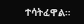ተሳትፈዋል።